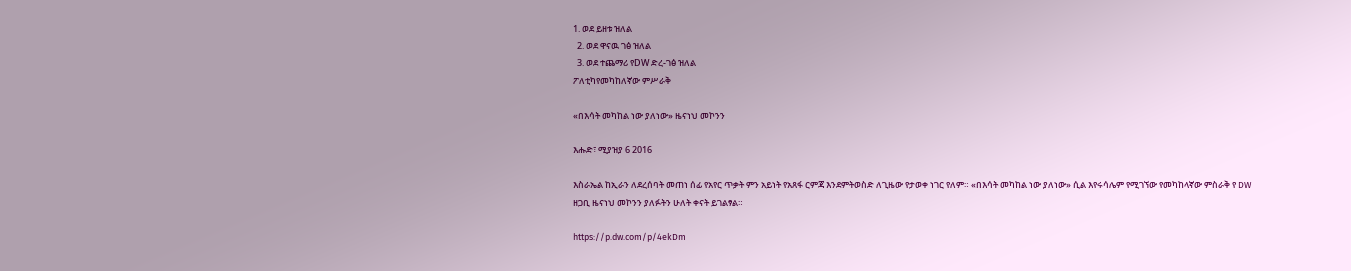1. ወደ ይዘቱ ዝለል
  2. ወደ ዋናዉ ገፅ ዝለል
  3. ወደ ተጨማሪ የDW ድረ-ገፅ ዝለል
ፖለቲካየመካከለኛው ምሥራቅ

«በእሳት መካከል ነው ያለነው» ዜናነህ መኮንን

እሑድ፣ ሚያዝያ 6 2016

እስራኤል ከኢራን ለደረሰባት መጠነ ሰፊ የአየር ጥቃት ምን አይነት የአጸፋ ርምጃ እንደምትወስድ ለጊዜው የታወቀ ነገር የለም። «በእሳት መካከል ነው ያለነው» ሲል እየሩሳሌም የሚገኘው የመካከላኛው ምስራቅ የ DW ዘጋቢ ዜናነህ መኮንን ያለፉትን ሁለት ቀናት ይገልፃል።

https://p.dw.com/p/4ekDm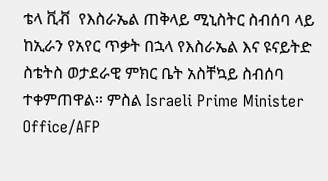ቴላ ቪቭ  የእስራኤል ጠቅላይ ሚኒስትር ስብሰባ ላይ
ከኢራን የአየር ጥቃት በኋላ የእስራኤል እና ዩናይትድ ስቴትስ ወታደራዊ ምክር ቤት አስቸኳይ ስብሰባ ተቀምጠዋል። ምስል Israeli Prime Minister Office/AFP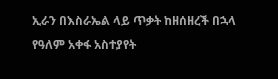ኢራን በእስራኤል ላይ ጥቃት ከዘሰዘረች በኋላ የዓለም አቀፋ አስተያየት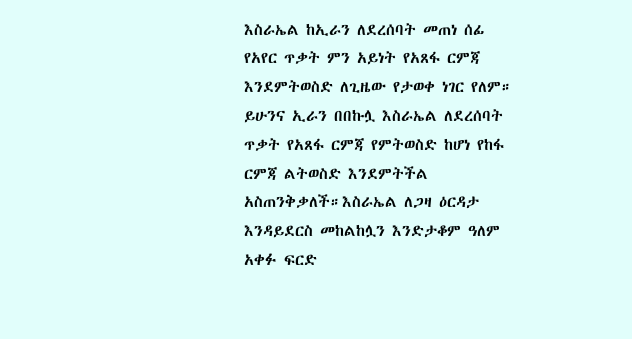እስራኤል ከኢራን ለደረሰባት መጠነ ሰፊ የአየር ጥቃት ምን አይነት የአጸፋ ርምጃ እንደምትወስድ ለጊዜው የታወቀ ነገር የለም። ይሁንና ኢራን በበኩሏ እስራኤል ለደረሰባት ጥቃት የአጸፋ ርምጃ የምትወስድ ከሆነ የከፋ ርምጃ ልትወስድ እንደምትችል አስጠንቅቃለች።እስራኤል ለጋዛ ዕርዳታ እንዳይደርስ መከልከሏን እንድታቆም ዓለም አቀፉ ፍርድ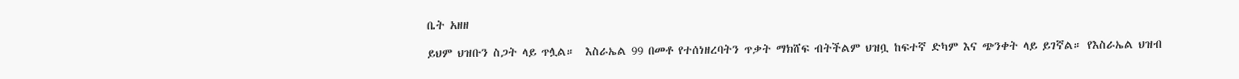ቤት አዘዘ

ይህም ህዝቡን ስጋት ላይ ጥሏል።  እስራኤል 99 በመቶ የተሰነዘረባትን ጥቃት ማክሸፍ ብትችልም ህዝቧ ከፍተኛ ድካም እና ጭንቀት ላይ ይገኛል። የእስራኤል ህዝብ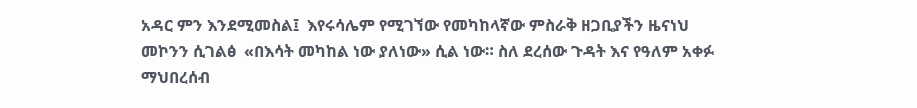አዳር ምን እንደሚመስል፤  እየሩሳሌም የሚገኘው የመካከላኛው ምስራቅ ዘጋቢያችን ዜናነህ መኮንን ሲገልፅ  «በእሳት መካከል ነው ያለነው» ሲል ነው። ስለ ደረሰው ጉዳት እና የዓለም አቀፉ ማህበረሰብ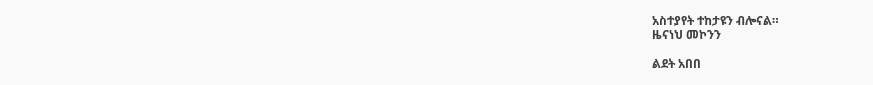አስተያየት ተከታዩን ብሎናል።
ዜናነህ መኮንን

ልደት አበበ